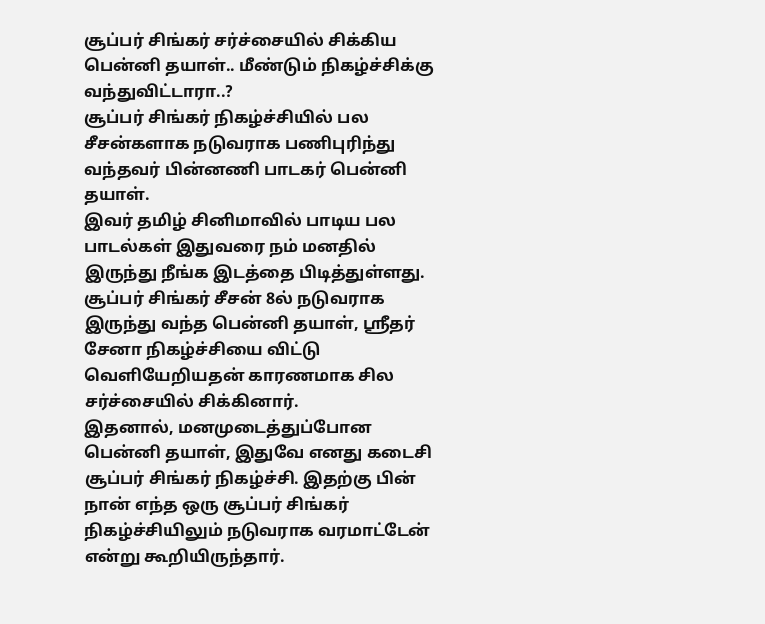சூப்பர் சிங்கர் சர்ச்சையில் சிக்கிய பென்னி தயாள்.. மீண்டும் நிகழ்ச்சிக்கு வந்துவிட்டாரா..?
சூப்பர் சிங்கர் நிகழ்ச்சியில் பல சீசன்களாக நடுவராக பணிபுரிந்து வந்தவர் பின்னணி பாடகர் பென்னி தயாள்.
இவர் தமிழ் சினிமாவில் பாடிய பல பாடல்கள் இதுவரை நம் மனதில் இருந்து நீங்க இடத்தை பிடித்துள்ளது.
சூப்பர் சிங்கர் சீசன் 8ல் நடுவராக இருந்து வந்த பென்னி தயாள், ஸ்ரீதர் சேனா நிகழ்ச்சியை விட்டு வெளியேறியதன் காரணமாக சில சர்ச்சையில் சிக்கினார்.
இதனால், மனமுடைத்துப்போன பென்னி தயாள், இதுவே எனது கடைசி சூப்பர் சிங்கர் நிகழ்ச்சி. இதற்கு பின் நான் எந்த ஒரு சூப்பர் சிங்கர் நிகழ்ச்சியிலும் நடுவராக வரமாட்டேன் என்று கூறியிருந்தார்.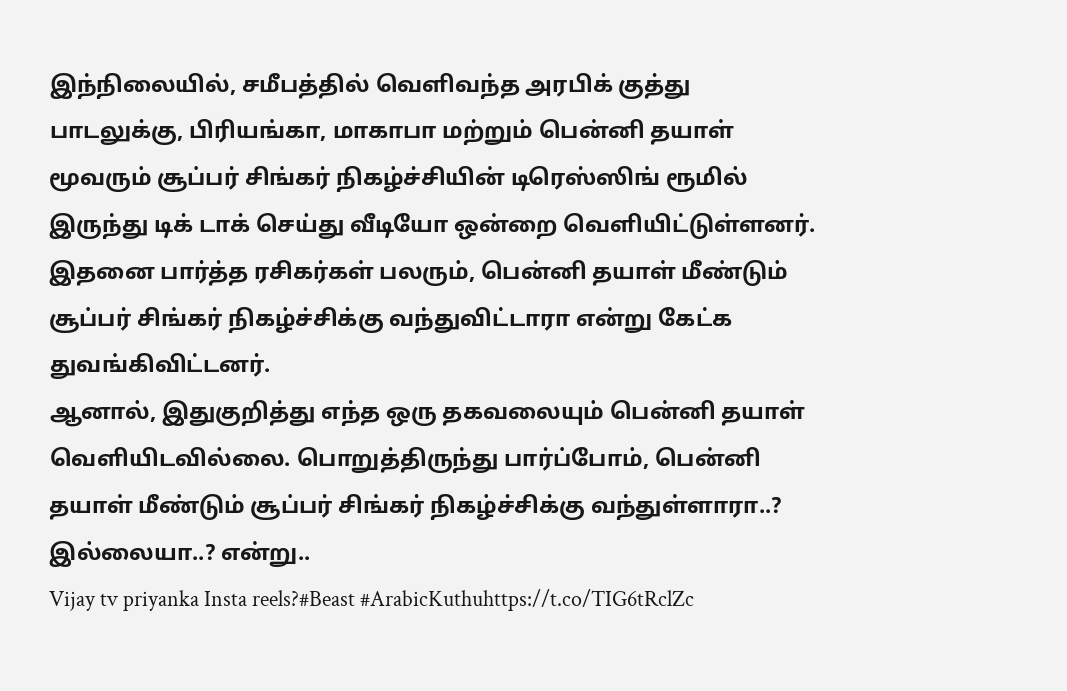இந்நிலையில், சமீபத்தில் வெளிவந்த அரபிக் குத்து பாடலுக்கு, பிரியங்கா, மாகாபா மற்றும் பென்னி தயாள் மூவரும் சூப்பர் சிங்கர் நிகழ்ச்சியின் டிரெஸ்ஸிங் ரூமில் இருந்து டிக் டாக் செய்து வீடியோ ஒன்றை வெளியிட்டுள்ளனர்.
இதனை பார்த்த ரசிகர்கள் பலரும், பென்னி தயாள் மீண்டும் சூப்பர் சிங்கர் நிகழ்ச்சிக்கு வந்துவிட்டாரா என்று கேட்க துவங்கிவிட்டனர்.
ஆனால், இதுகுறித்து எந்த ஒரு தகவலையும் பென்னி தயாள் வெளியிடவில்லை. பொறுத்திருந்து பார்ப்போம், பென்னி தயாள் மீண்டும் சூப்பர் சிங்கர் நிகழ்ச்சிக்கு வந்துள்ளாரா..? இல்லையா..? என்று..
Vijay tv priyanka Insta reels?#Beast #ArabicKuthuhttps://t.co/TIG6tRclZc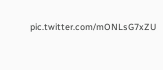pic.twitter.com/mONLsG7xZU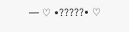— ♡ •?????• ♡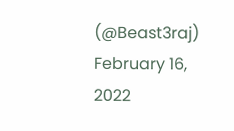(@Beast3raj) February 16, 2022